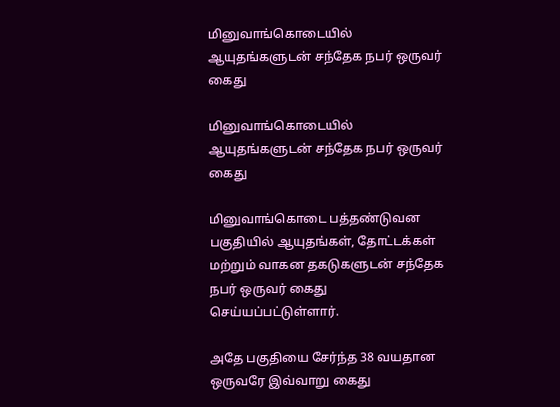மினுவாங்கொடையில் ஆயுதங்களுடன் சந்தேக நபர் ஒருவர் கைது

மினுவாங்கொடையில் ஆயுதங்களுடன் சந்தேக நபர் ஒருவர் கைது

மினுவாங்கொடை பத்தண்டுவன பகுதியில் ஆயுதங்கள், தோட்டக்கள் மற்றும் வாகன தகடுகளுடன் சந்தேக நபர் ஒருவர் கைது செய்யப்பட்டுள்ளார்.

அதே பகுதியை சேர்ந்த 38 வயதான ஒருவரே இவ்வாறு கைது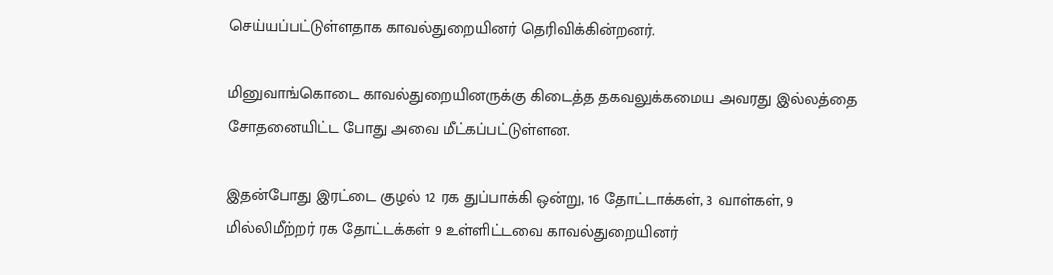செய்யப்பட்டுள்ளதாக காவல்துறையினர் தெரிவிக்கின்றனர்.

மினுவாங்கொடை காவல்துறையினருக்கு கிடைத்த தகவலுக்கமைய அவரது இல்லத்தை சோதனையிட்ட போது அவை மீட்கப்பட்டுள்ளன.

இதன்போது இரட்டை குழல் 12 ரக துப்பாக்கி ஒன்று, 16 தோட்டாக்கள், 3 வாள்கள், 9 மில்லிமீற்றர் ரக தோட்டக்கள் 9 உள்ளிட்டவை காவல்துறையினர்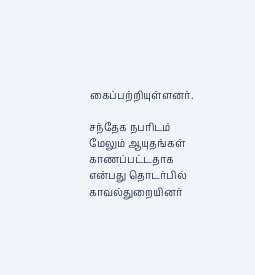கைப்பற்றியுள்ளனர்.

சந்தேக நபரிடம் மேலும் ஆயுதங்கள் காணப்பட்டதாக என்பது தொடர்பில் காவல்துறையினர்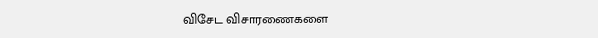விசேட விசாரணைகளை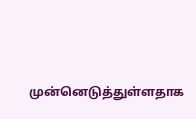முன்னெடுத்துள்ளதாக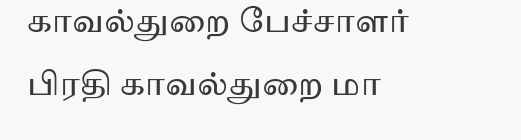காவல்துறை பேச்சாளர் பிரதி காவல்துறை மா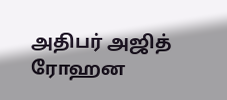அதிபர் அஜித் ரோஹன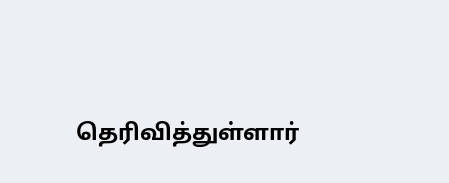தெரிவித்துள்ளார்